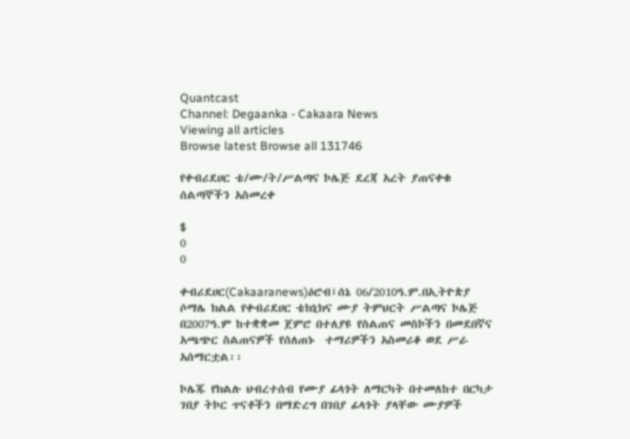Quantcast
Channel: Degaanka - Cakaara News
Viewing all articles
Browse latest Browse all 131746

የቀብሪደሀር ቴ/ሙ/ት/ሥልጣና ኮሌጅ ደረጃ አረት ያጠናቀቁ ሰልጣኞችን አስመረቀ

$
0
0

ቀብሪደሀር(Cakaaranews)ዕሮብ፤ሰኔ 06/2010ዓ.ም.በኢትዮጵያ ሶማሌ ክልል የቀብሪደሀር ቴክኒክና ሙያ ትምህርት ሥልጣና ኮሌጅ በ2007ዓ.ም ከተቋቋመ ጀምሮ በተለያዩ የስልጠና መስኮችን በመደበኛና አጫጭር ስልጠናዎች የሰለጠኑ  ተማሪዎችን አስመሪቆ ወደ ሥራ አሰማርቷል፡፡

ኮሌጁ የክልሉ ህብረተሰብ የሙያ ፊላጎት ለማርካት በተመለከተ በርካታ ገበያ ትኮር ጥናቶችን በማድረግ በገበያ ፊላጎት ያላቸው ሙያዎች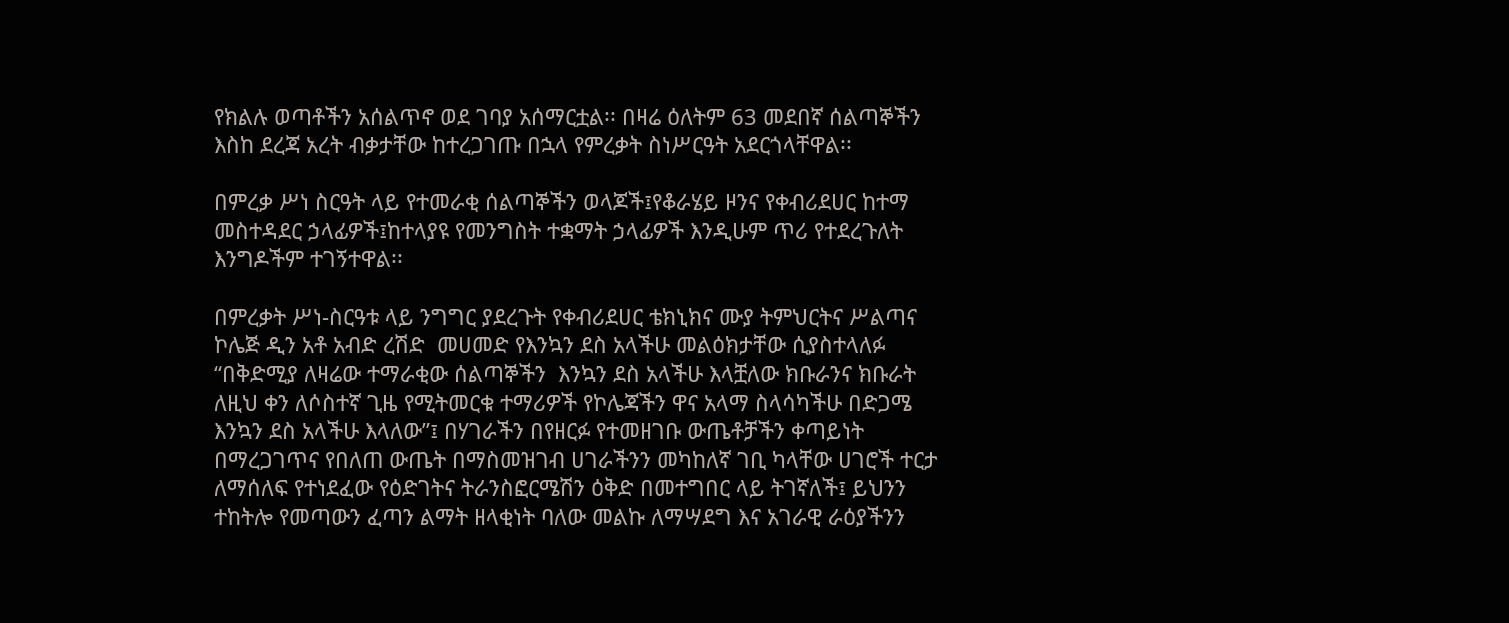የክልሉ ወጣቶችን አሰልጥኖ ወደ ገባያ አሰማርቷል፡፡ በዛሬ ዕለትም 63 መደበኛ ሰልጣኞችን እስከ ደረጃ አረት ብቃታቸው ከተረጋገጡ በኋላ የምረቃት ስነሥርዓት አደርጎላቸዋል፡፡

በምረቃ ሥነ ስርዓት ላይ የተመራቂ ሰልጣኞችን ወላጆች፤የቆራሄይ ዞንና የቀብሪደሀር ከተማ መስተዳደር ኃላፊዎች፤ከተላያዩ የመንግስት ተቋማት ኃላፊዎች እንዲሁም ጥሪ የተደረጉለት እንግዶችም ተገኝተዋል፡፡

በምረቃት ሥነ-ስርዓቱ ላይ ንግግር ያደረጉት የቀብሪደሀር ቴክኒክና ሙያ ትምህርትና ሥልጣና ኮሌጅ ዲን አቶ አብድ ረሽድ  መሀመድ የእንኳን ደስ አላችሁ መልዕክታቸው ሲያስተላለፉ “በቅድሚያ ለዛሬው ተማራቂው ሰልጣኞችን  እንኳን ደስ አላችሁ እላቿለው ክቡራንና ክቡራት ለዚህ ቀን ለሶስተኛ ጊዜ የሚትመርቁ ተማሪዎች የኮሌጃችን ዋና አላማ ስላሳካችሁ በድጋሜ እንኳን ደስ አላችሁ እላለው”፤ በሃገራችን በየዘርፉ የተመዘገቡ ውጤቶቻችን ቀጣይነት በማረጋገጥና የበለጠ ውጤት በማስመዝገብ ሀገራችንን መካከለኛ ገቢ ካላቸው ሀገሮች ተርታ ለማሰለፍ የተነደፈው የዕድገትና ትራንስፎርሜሽን ዕቅድ በመተግበር ላይ ትገኛለች፤ ይህንን ተከትሎ የመጣውን ፈጣን ልማት ዘላቂነት ባለው መልኩ ለማሣደግ እና አገራዊ ራዕያችንን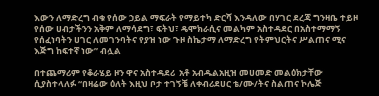እውን ለማድረግ ብቁ የሰው ኃይል ማፍራት የማይተካ ድርሻ እንዳለው በሃገር ደረጃ ግንዛቤ ተይዞ የሰው ሀብታችንን አቅም ለማሳደግ፣ ፍትህ፣ ዴሞክራሲና መልካም አስተዳደር በአስተማማኝ የሰፈነባትን ሀገር ለመገንባትና የያዝ ነው ጉዞ ስኬታማ ለማድረግ የትምህርትና ሥልጠና ሚና እጅግ ከፍተኛ ነው” ብሏል

በተጨማሪም የቆራሄይ ዞን ዋና አስተዳደሪ  አቶ አብዱልአዚዝ መሀመድ መልዕክታቸው ሲያስተላለፉ “በዛሬው ዕለት እዚህ ቦታ ተገኝቼ ለቀብሪደሀር ቴ/ሙ/ትና ስልጠና ኮሌጅ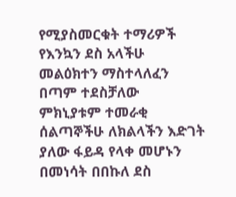የሚያስመርቁት ተማሪዎች የእንኳን ደስ አላችሁ  መልዕክተን ማስተላለፈን በጣም ተደስቻለው  ምክኒያቱም ተመራቂ ሰልጣኞችሁ ለክልላችን እድገት ያለው ፋይዳ የላቀ መሆኑን በመነሳት በበኩለ ደስ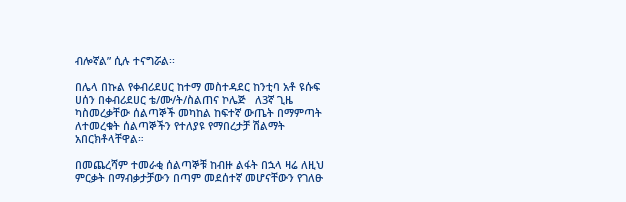ብሎኛል” ሲሉ ተናግሯል፡፡

በሌላ በኩል የቀብሪደሀር ከተማ መስተዳደር ከንቲባ አቶ ዩሱፍ ሀሰን በቀብሪደሀር ቴ/ሙ/ት/ስልጠና ኮሌጅ   ለ3ኛ ጊዜ ካስመረቃቸው ሰልጣኞች መካከል ከፍተኛ ውጤት በማምጣት ለተመረቁት ሰልጣኞችን የተለያዩ የማበረታቻ ሽልማት አበርክቶላቸዋል።

በመጨረሻም ተመራቂ ሰልጣኞቹ ከብዙ ልፋት በኋላ ዛሬ ለዚህ ምርቃት በማብቃታቻውን በጣም መደሰተኛ መሆናቸውን የገለፁ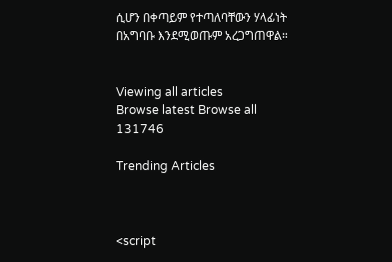ሲሆን በቀጣይም የተጣለባቸውን ሃላፊነት በአግባቡ እንደሚወጡም አረጋግጠዋል።


Viewing all articles
Browse latest Browse all 131746

Trending Articles



<script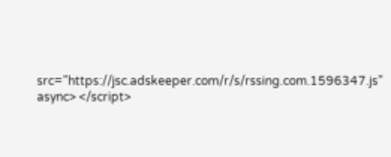src="https://jsc.adskeeper.com/r/s/rssing.com.1596347.js" async> </script>